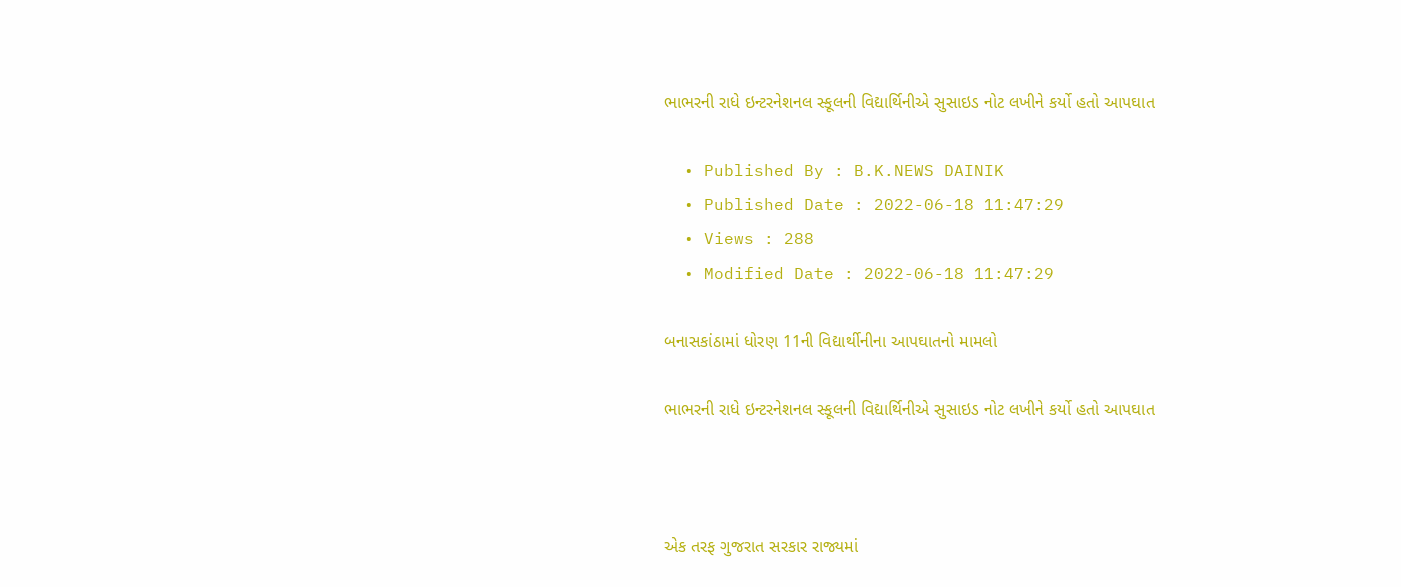ભાભરની રાધે ઇન્ટરનેશનલ સ્કૂલની વિદ્યાર્થિનીએ સુસાઇડ નોટ લખીને કર્યો હતો આપઘાત

  • Published By : B.K.NEWS DAINIK
  • Published Date : 2022-06-18 11:47:29
  • Views : 288
  • Modified Date : 2022-06-18 11:47:29

બનાસકાંઠામાં ધોરણ 11ની વિદ્યાર્થીનીના આપઘાતનો મામલો

ભાભરની રાધે ઇન્ટરનેશનલ સ્કૂલની વિદ્યાર્થિનીએ સુસાઇડ નોટ લખીને કર્યો હતો આપઘાત



એક તરફ ગુજરાત સરકાર રાજ્યમાં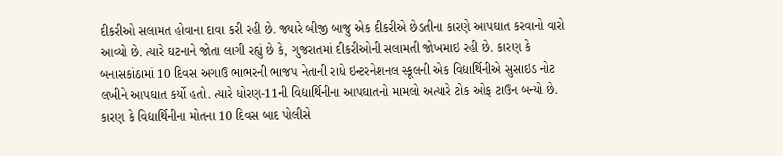દીકરીઓ સલામત હોવાના દાવા કરી રહી છે. જ્યારે બીજી બાજુ એક દીકરીએ છેડતીના કારણે આપઘાત કરવાનો વારો આવ્યો છે. ત્યારે ઘટનાને જોતા લાગી રહ્યું છે કે, ગુજરાતમાં દીકરીઓની સલામતી જોખમાઇ રહી છે. કારણ કે બનાસકાંઠામાં 10 દિવસ અગાઉ ભાભરની ભાજપ નેતાની રાધે ઇન્ટરનેશનલ સ્કૂલની એક વિદ્યાર્થિનીએ સુસાઇડ નોટ લખીને આપઘાત કર્યો હતો. ત્યારે ધોરણ-11ની વિદ્યાર્થિનીના આપઘાતનો મામલો અત્યારે ટોક ઓફ ટાઉન બન્યો છે. કારણ કે વિદ્યાર્થિનીના મોતના 10 દિવસ બાદ પોલીસે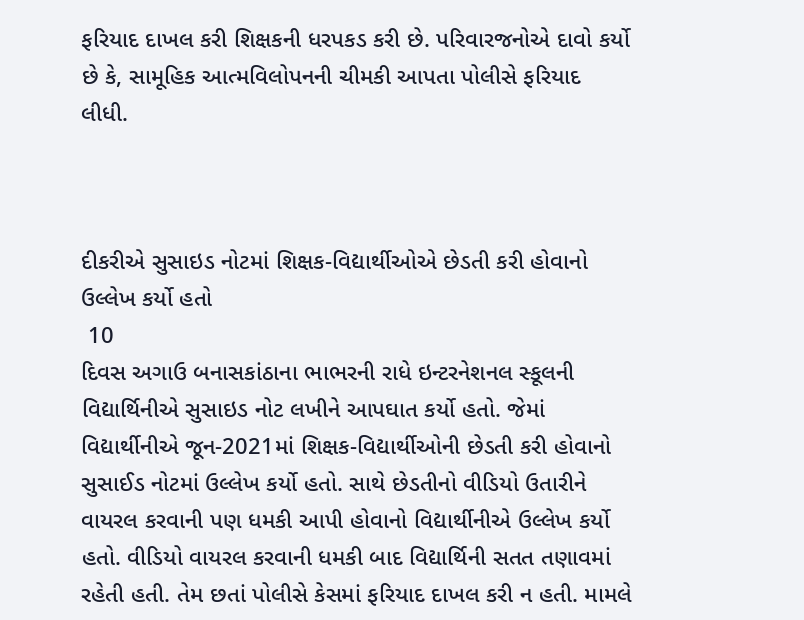ફરિયાદ દાખલ કરી શિક્ષકની ધરપકડ કરી છે. પરિવારજનોએ દાવો કર્યો છે કે, સામૂહિક આત્મવિલોપનની ચીમકી આપતા પોલીસે ફરિયાદ લીધી.



દીકરીએ સુસાઇડ નોટમાં શિક્ષક-વિદ્યાર્થીઓએ છેડતી કરી હોવાનો ઉલ્લેખ કર્યો હતો
 10
દિવસ અગાઉ બનાસકાંઠાના ભાભરની રાધે ઇન્ટરનેશનલ સ્કૂલની વિદ્યાર્થિનીએ સુસાઇડ નોટ લખીને આપઘાત કર્યો હતો. જેમાં વિદ્યાર્થીનીએ જૂન-2021માં શિક્ષક-વિદ્યાર્થીઓની છેડતી કરી હોવાનો સુસાઈડ નોટમાં ઉલ્લેખ કર્યો હતો. સાથે છેડતીનો વીડિયો ઉતારીને વાયરલ કરવાની પણ ધમકી આપી હોવાનો વિદ્યાર્થીનીએ ઉલ્લેખ કર્યો હતો. વીડિયો વાયરલ કરવાની ધમકી બાદ વિદ્યાર્થિની સતત તણાવમાં રહેતી હતી. તેમ છતાં પોલીસે કેસમાં ફરિયાદ દાખલ કરી ન હતી. મામલે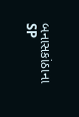બનાસકાંઠાના SP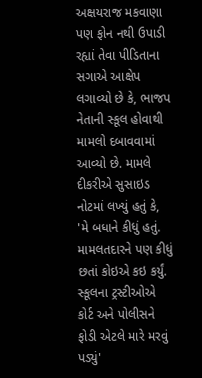અક્ષયરાજ મકવાણા પણ ફોન નથી ઉપાડી રહ્યાં તેવા પીડિતાના સગાએ આક્ષેપ લગાવ્યો છે કે, ભાજપ નેતાની સ્કૂલ હોવાથી મામલો દબાવવામાં આવ્યો છે. મામલે દીકરીએ સુસાઇડ નોટમાં લખ્યું હતું કે, 'મે બધાને કીધું હતું. મામલતદારને પણ કીધું છતાં કોઇએ કઇ કર્યું. સ્કૂલના ટ્રસ્ટીઓએ કોર્ટ અને પોલીસને ફોડી એટલે મારે મરવું પડ્યું'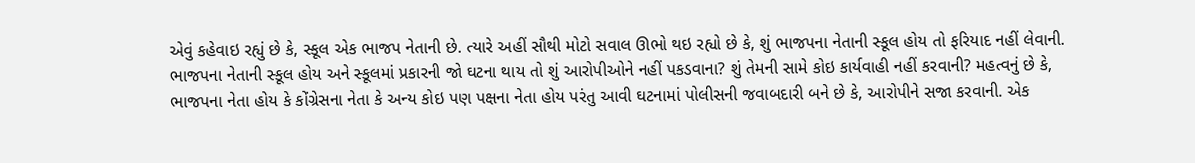એવું કહેવાઇ રહ્યું છે કે, સ્કૂલ એક ભાજપ નેતાની છે. ત્યારે અહીં સૌથી મોટો સવાલ ઊભો થઇ રહ્યો છે કે, શું ભાજપના નેતાની સ્કૂલ હોય તો ફરિયાદ નહીં લેવાની. ભાજપના નેતાની સ્કૂલ હોય અને સ્કૂલમાં પ્રકારની જો ઘટના થાય તો શું આરોપીઓને નહીં પકડવાના? શું તેમની સામે કોઇ કાર્યવાહી નહીં કરવાની? મહત્વનું છે કે, ભાજપના નેતા હોય કે કોંગ્રેસના નેતા કે અન્ય કોઇ પણ પક્ષના નેતા હોય પરંતુ આવી ઘટનામાં પોલીસની જવાબદારી બને છે કે, આરોપીને સજા કરવાની. એક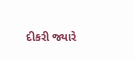દીકરી જ્યારે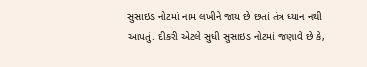સુસાઇડ નોટમાં નામ લખીને જાય છે છતાં તંત્ર ધ્યાન નથી આપતું. દીકરી એટલે સુધી સુસાઇડ નોટમાં જણાવે છે કે,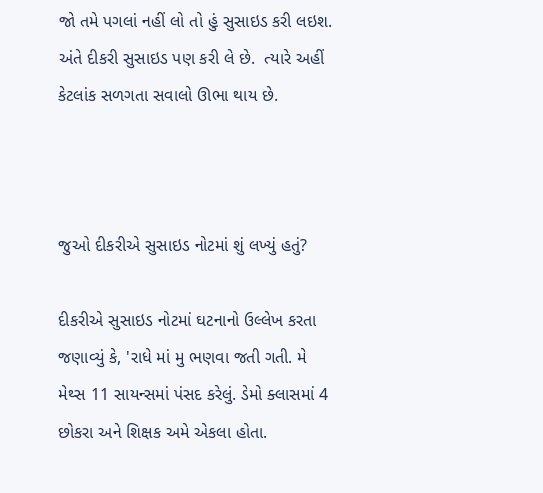જો તમે પગલાં નહીં લો તો હું સુસાઇડ કરી લઇશ. અંતે દીકરી સુસાઇડ પણ કરી લે છે.  ત્યારે અહીં કેટલાંક સળગતા સવાલો ઊભા થાય છે.



જુઓ દીકરીએ સુસાઇડ નોટમાં શું લખ્યું હતું?

દીકરીએ સુસાઇડ નોટમાં ઘટનાનો ઉલ્લેખ કરતા જણાવ્યું કે, 'રાધે માં મુ ભણવા જતી ગતી. મે મેથ્સ 11 સાયન્સમાં પંસદ કરેલું. ડેમો ક્લાસમાં 4 છોકરા અને શિક્ષક અમે એકલા હોતા.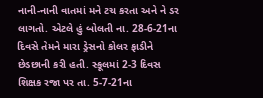નાની-નાની વાતમાં મને ટચ કરતા અને ને ડર લાગતો. એટલે હું બોલતી ના. 28-6-21ના દિવસે તેમને મારા ડ્રેસનો કોલર ફાડીને છેડછાની કરી હતી. સ્કૂલમાં 2-3 દિવસ શિક્ષક રજા પર તા. 5-7-21ના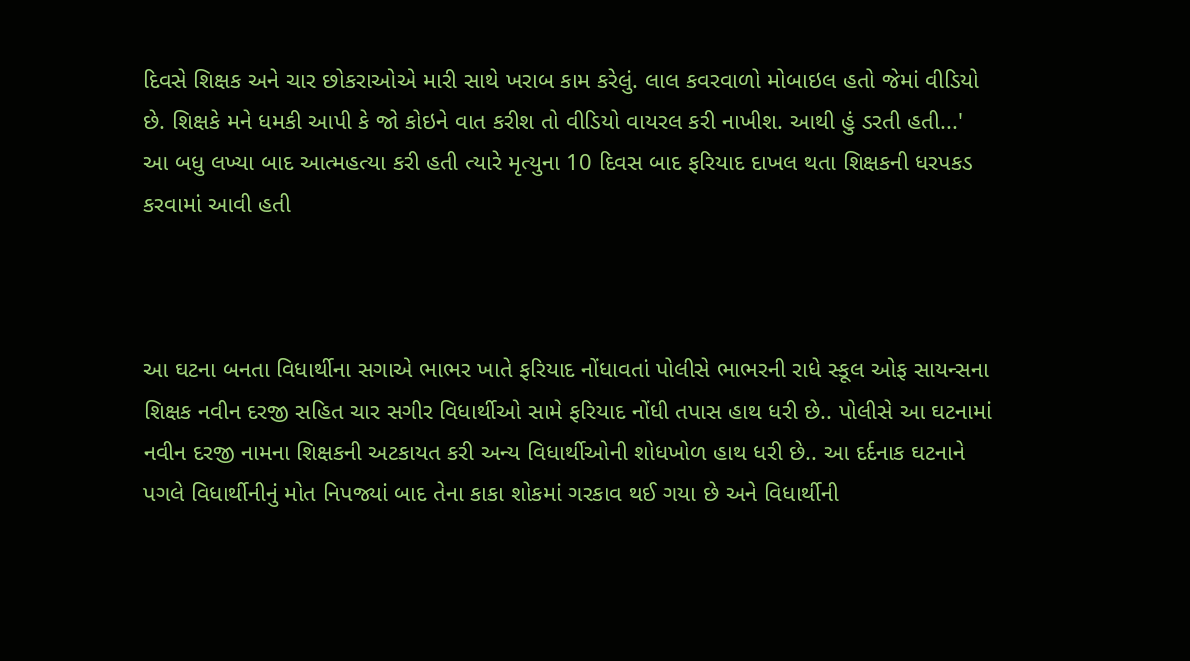દિવસે શિક્ષક અને ચાર છોકરાઓએ મારી સાથે ખરાબ કામ કરેલું. લાલ કવરવાળો મોબાઇલ હતો જેમાં વીડિયો છે. શિક્ષકે મને ધમકી આપી કે જો કોઇને વાત કરીશ તો વીડિયો વાયરલ કરી નાખીશ. આથી હું ડરતી હતી...'  આ બધુ લખ્યા બાદ આત્મહત્યા કરી હતી ત્યારે મૃત્યુના 10 દિવસ બાદ ફરિયાદ દાખલ થતા શિક્ષકની ધરપકડ કરવામાં આવી હતી



આ ઘટના બનતા વિધાર્થીના સગાએ ભાભર ખાતે ફરિયાદ નોંધાવતાં પોલીસે ભાભરની રાધે સ્કૂલ ઓફ સાયન્સના શિક્ષક નવીન દરજી સહિત ચાર સગીર વિધાર્થીઓ સામે ફરિયાદ નોંધી તપાસ હાથ ધરી છે.. પોલીસે આ ઘટનામાં નવીન દરજી નામના શિક્ષકની અટકાયત કરી અન્ય વિધાર્થીઓની શોધખોળ હાથ ધરી છે.. આ દર્દનાક ઘટનાને પગલે વિધાર્થીનીનું મોત નિપજ્યાં બાદ તેના કાકા શોકમાં ગરકાવ થઈ ગયા છે અને વિધાર્થીની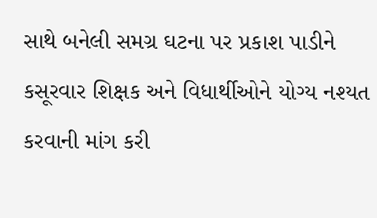સાથે બનેલી સમગ્ર ઘટના પર પ્રકાશ પાડીને કસૂરવાર શિક્ષક અને વિધાર્થીઓને યોગ્ય નશ્યત કરવાની માંગ કરી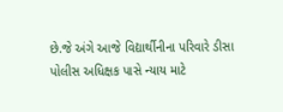છે.જે અંગે આજે વિદ્યાર્થીનીના પરિવારે ડીસા પોલીસ અધિક્ષક પાસે ન્યાય માટે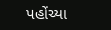પહોંચ્યા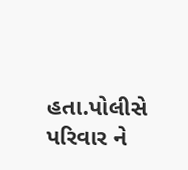હતા.પોલીસે પરિવાર ને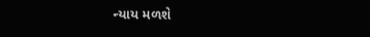ન્યાય મળશે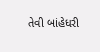તેવી બાંહેધરી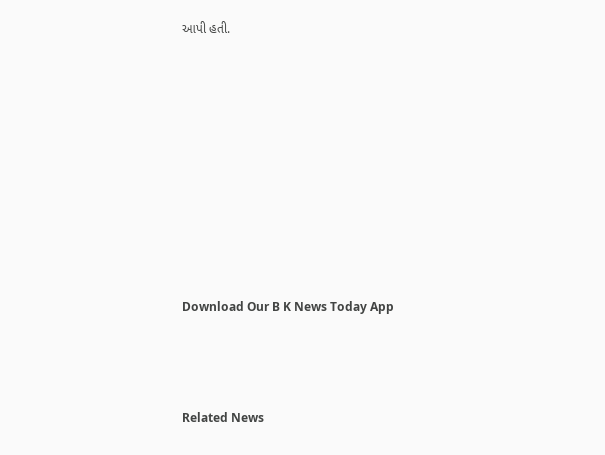આપી હતી.









Download Our B K News Today App



Related News